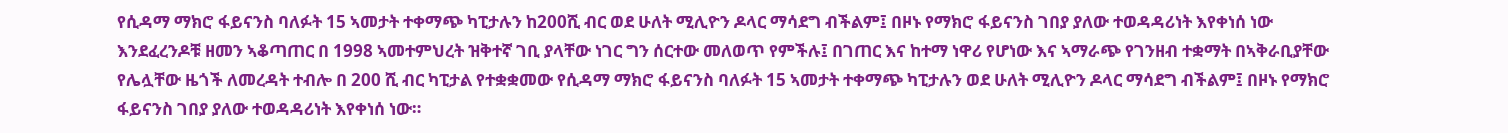የሲዳማ ማክሮ ፋይናንስ ባለፉት 15 ኣመታት ተቀማጭ ካፒታሉን ከ200ሺ ብር ወደ ሁለት ሚሊዮን ዶላር ማሳደግ ብችልም፤ በዞኑ የማክሮ ፋይናንስ ገበያ ያለው ተወዳዳሪነት እየቀነሰ ነው
እንደፈረንዶቹ ዘመን ኣቆጣጠር በ 1998 ኣመተምህረት ዝቅተኛ ገቢ ያላቸው ነገር ግን ሰርተው መለወጥ የምችሉ፤ በገጠር እና ከተማ ነዋሪ የሆነው እና ኣማራጭ የገንዘብ ተቋማት በኣቅራቢያቸው የሌሏቸው ዜጎች ለመረዳት ተብሎ በ 200 ሺ ብር ካፒታል የተቋቋመው የሲዳማ ማክሮ ፋይናንስ ባለፉት 15 ኣመታት ተቀማጭ ካፒታሉን ወደ ሁለት ሚሊዮን ዶላር ማሳደግ ብችልም፤ በዞኑ የማክሮ ፋይናንስ ገበያ ያለው ተወዳዳሪነት እየቀነሰ ነው።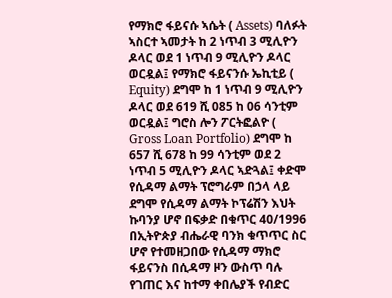የማክሮ ፋይናሱ ኣሴት ( Assets) ባለፉት ኣስርተ ኣመታት ከ 2 ነጥብ 3 ሚሊዮን ዶላር ወደ 1 ነጥብ 9 ሚሊዮን ዶላር ወርዷል፤ የማክሮ ፋይናንሱ ኤኪቲይ ( Equity) ደግሞ ከ 1 ነጥብ 9 ሚሊዮን ዶላር ወደ 619 ሺ 085 ከ 06 ሳንቲም ወርዷል፤ ግሮስ ሎን ፖርትፎልዮ ( Gross Loan Portfolio) ደግሞ ከ 657 ሺ 678 ከ 99 ሳንቲም ወደ 2 ነጥብ 5 ሚሊዮን ዶላር ኣድጓል፤ ቀድሞ የሲዳማ ልማት ፕሮግራም በኃላ ላይ ደግሞ የሲዳማ ልማት ኮፕሬሽን እህት ኩባንያ ሆኖ በፍቃድ በቁጥር 40/1996 በኢትዮጵያ ብሔራዊ ባንክ ቁጥጥር ስር ሆኖ የተመዘጋበው የሲዳማ ማክሮ ፋይናንስ በሲዳማ ዞን ውስጥ ባሉ የገጠር እና ከተማ ቀበሌያች የብድር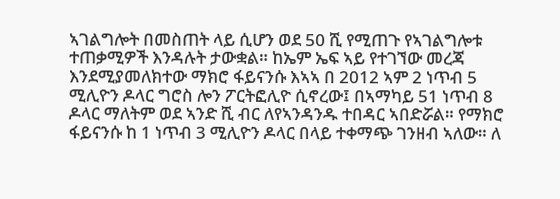ኣገልግሎት በመስጠት ላይ ሲሆን ወደ 50 ሺ የሚጠጉ የኣገልግሎቱ ተጠቃሚዎች እንዳሉት ታውቋል። ከኤም ኤፍ ኣይ የተገኘው መረጃ እንደሚያመለክተው ማክሮ ፋይናንሱ እኣኣ በ 2012 ኣም 2 ነጥብ 5 ሚሊዮን ዶላር ግሮስ ሎን ፖርትፎሊዮ ሲኖረው፤ በኣማካይ 51 ነጥብ 8 ዶላር ማለትም ወደ ኣንድ ሺ ብር ለየኣንዳንዱ ተበዳር ኣበድሯል። የማክሮ ፋይናንሱ ከ 1 ነጥብ 3 ሚሊዮን ዶላር በላይ ተቀማጭ ገንዘብ ኣለው። ለ